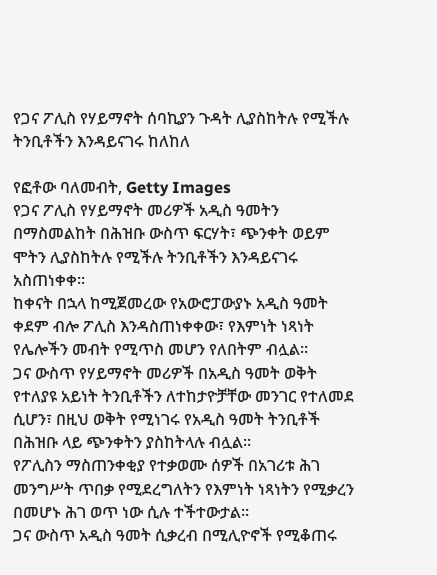የጋና ፖሊስ የሃይማኖት ሰባኪያን ጉዳት ሊያስከትሉ የሚችሉ ትንቢቶችን እንዳይናገሩ ከለከለ

የፎቶው ባለመብት, Getty Images
የጋና ፖሊስ የሃይማኖት መሪዎች አዲስ ዓመትን በማስመልከት በሕዝቡ ውስጥ ፍርሃት፣ ጭንቀት ወይም ሞትን ሊያስከትሉ የሚችሉ ትንቢቶችን እንዳይናገሩ አስጠነቀቀ።
ከቀናት በኋላ ከሚጀመረው የአውሮፓውያኑ አዲስ ዓመት ቀደም ብሎ ፖሊስ እንዳስጠነቀቀው፣ የእምነት ነጻነት የሌሎችን መብት የሚጥስ መሆን የለበትም ብሏል።
ጋና ውስጥ የሃይማኖት መሪዎች በአዲስ ዓመት ወቅት የተለያዩ አይነት ትንቢቶችን ለተከታዮቻቸው መንገር የተለመደ ሲሆን፣ በዚህ ወቅት የሚነገሩ የአዲስ ዓመት ትንቢቶች በሕዝቡ ላይ ጭንቀትን ያስከትላሉ ብሏል።
የፖሊስን ማስጠንቀቂያ የተቃወሙ ሰዎች በአገሪቱ ሕገ መንግሥት ጥበቃ የሚደረግለትን የእምነት ነጻነትን የሚቃረን በመሆኑ ሕገ ወጥ ነው ሲሉ ተችተውታል።
ጋና ውስጥ አዲስ ዓመት ሲቃረብ በሚሊዮኖች የሚቆጠሩ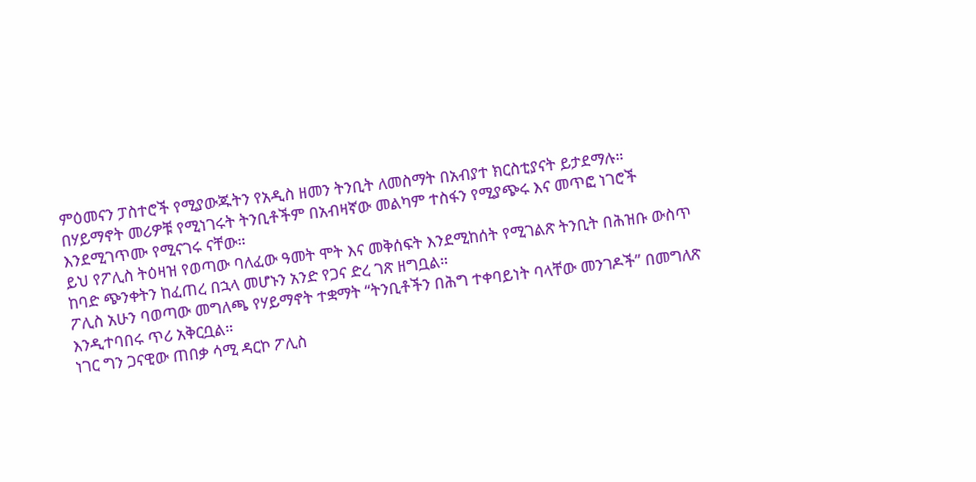ምዕመናን ፓስተሮች የሚያውጁትን የአዲስ ዘመን ትንቢት ለመስማት በአብያተ ክርስቲያናት ይታደማሉ።
በሃይማኖት መሪዎቹ የሚነገሩት ትንቢቶችም በአብዛኛው መልካም ተስፋን የሚያጭሩ እና መጥፎ ነገሮች እንደሚገጥሙ የሚናገሩ ናቸው።
ይህ የፖሊስ ትዕዛዝ የወጣው ባለፈው ዓመት ሞት እና መቅሰፍት እንደሚከሰት የሚገልጽ ትንቢት በሕዝቡ ውስጥ ከባድ ጭንቀትን ከፈጠረ በኋላ መሆኑን አንድ የጋና ድረ ገጽ ዘግቧል።
ፖሊስ አሁን ባወጣው መግለጫ የሃይማኖት ተቋማት “ትንቢቶችን በሕግ ተቀባይነት ባላቸው መንገዶች” በመግለጽ እንዲተባበሩ ጥሪ አቅርቧል።
ነገር ግን ጋናዊው ጠበቃ ሳሚ ዳርኮ ፖሊስ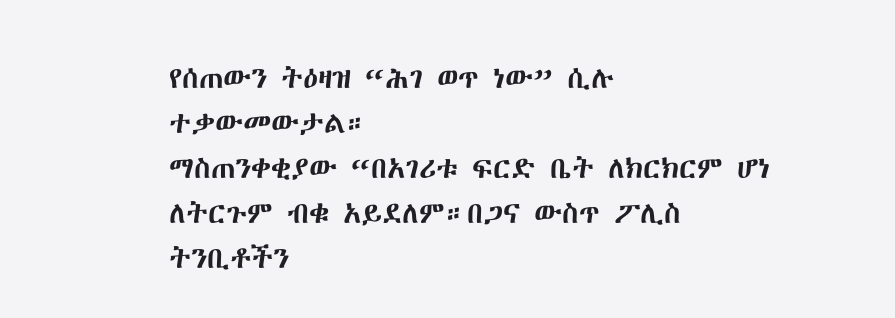የሰጠውን ትዕዛዝ “ሕገ ወጥ ነው” ሲሉ ተቃውመውታል።
ማስጠንቀቂያው “በአገሪቱ ፍርድ ቤት ለክርክርም ሆነ ለትርጉም ብቁ አይደለም።በጋና ውስጥ ፖሊስ ትንቢቶችን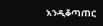እንዲቆጣጠር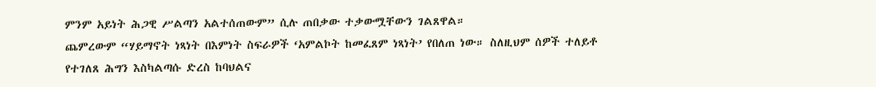ምንም አይነት ሕጋዊ ሥልጣን አልተሰጠውም” ሲሉ ጠበቃው ተቃውሟቸውን ገልጸዋል።
ጨምረውም “ሃይማኖት ነጻነት በእምነት ስፍራዎች ‘አምልኮት ከመፈጸም ነጻነት’ የበለጠ ነው። ስለዚህም ሰዎች ተለይቶ የተገለጸ ሕግን እስካልጣሱ ድረስ ከባህልና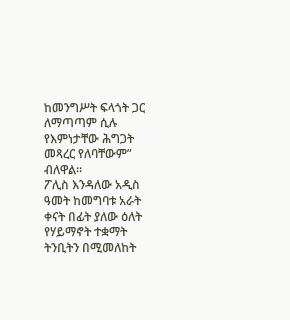ከመንግሥት ፍላጎት ጋር ለማጣጣም ሲሉ የእምነታቸው ሕግጋት መጻረር የለባቸውም” ብለዋል።
ፖሊስ እንዳለው አዲስ ዓመት ከመግባቱ አራት ቀናት በፊት ያለው ዕለት የሃይማኖት ተቋማት ትንቢትን በሚመለከት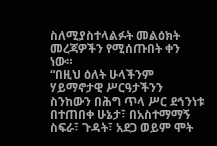ስለሚያስተላልፉት መልዕክት መረጃዎችን የሚሰጡበት ቀን ነው።
“በዚህ ዕለት ሁላችንም ሃይማኖታዊ ሥርዓታችንን ስንከውን በሕግ ጥላ ሥር ደኅንነቱ በተጠበቀ ሁኔታ፣ በአስተማማኝ ስፍራ፣ ጉዳት፣ አደጋ ወይም ሞት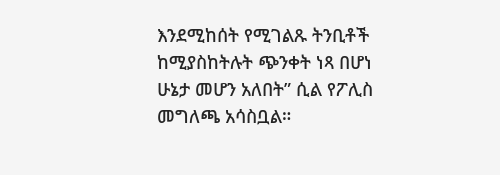እንደሚከሰት የሚገልጹ ትንቢቶች ከሚያስከትሉት ጭንቀት ነጻ በሆነ ሁኔታ መሆን አለበት” ሲል የፖሊስ መግለጫ አሳስቧል።